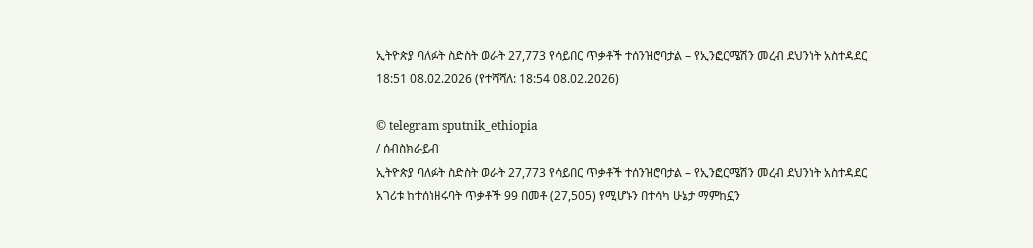ኢትዮጵያ ባለፉት ስድስት ወራት 27,773 የሳይበር ጥቃቶች ተሰንዝሮባታል – የኢንፎርሜሽን መረብ ደህንነት አስተዳደር
18:51 08.02.2026 (የተሻሻለ: 18:54 08.02.2026)

© telegram sputnik_ethiopia
/ ሰብስክራይብ
ኢትዮጵያ ባለፉት ስድስት ወራት 27,773 የሳይበር ጥቃቶች ተሰንዝሮባታል – የኢንፎርሜሽን መረብ ደህንነት አስተዳደር
አገሪቱ ከተሰነዘሩባት ጥቃቶች 99 በመቶ (27,505) የሚሆኑን በተሳካ ሁኔታ ማምከኗን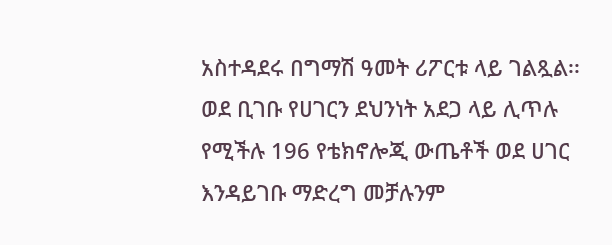አስተዳደሩ በግማሽ ዓመት ሪፖርቱ ላይ ገልጿል፡፡
ወደ ቢገቡ የሀገርን ደህንነት አደጋ ላይ ሊጥሉ የሚችሉ 196 የቴክኖሎጂ ውጤቶች ወደ ሀገር እንዳይገቡ ማድረግ መቻሉንም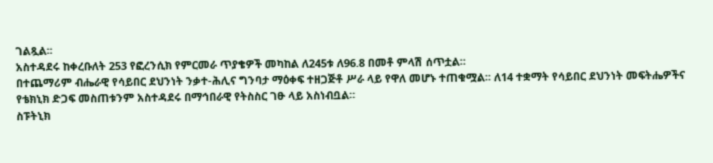ገልጿል፡፡
አስተዳደሩ ከቀረቡለት 253 የፎረንሲክ የምርመራ ጥያቄዎች መካከል ለ245ቱ ለ96.8 በመቶ ምላሽ ሰጥቷል።
በተጨማሪም ብሔራዊ የሳይበር ደህንነት ንቃተ-ሕሊና ግንባታ ማዕቀፍ ተዘጋጅቶ ሥራ ላይ የዋለ መሆኑ ተጠቁሟል፡፡ ለ14 ተቋማት የሳይበር ደህንነት መፍትሔዎችና የቴክኒክ ድጋፍ መስጠቱንም አስተዳደሩ በማኅበራዊ የትስስር ገፁ ላይ አስነብቧል።
ስፑትኒክ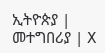ኢትዮጵያ | መተግበሪያ | X